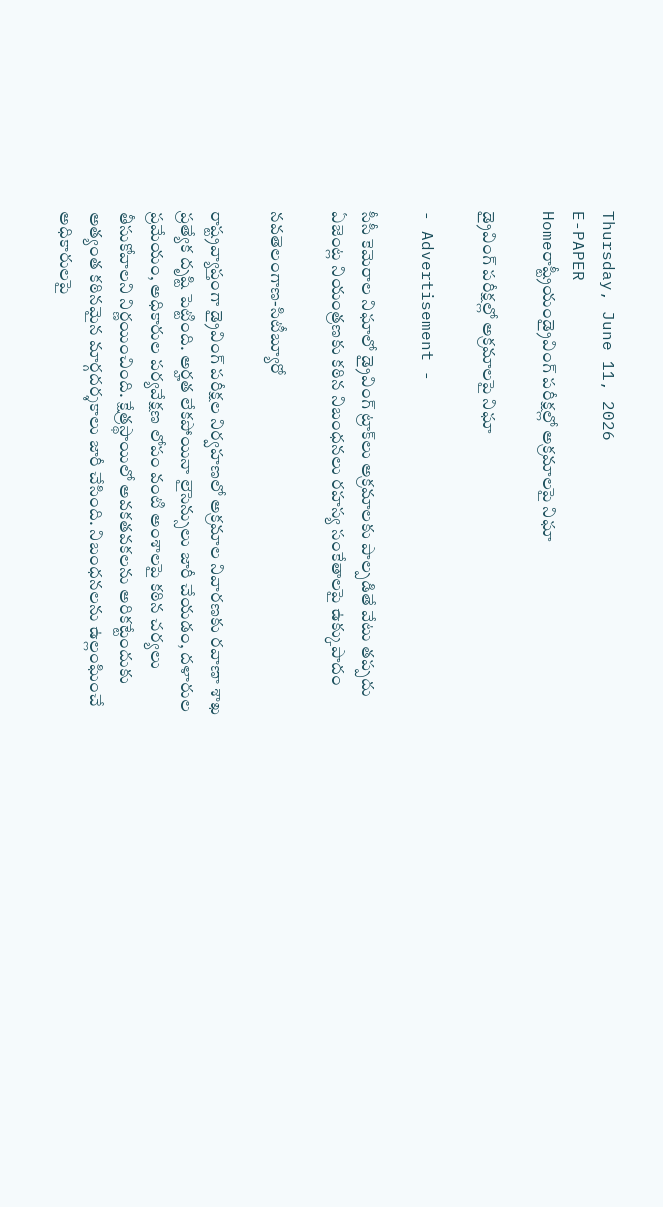Thursday, June 11, 2026
E-PAPER
Homeరాష్ట్రీయండ్రైవింగ్ పరీక్షల్లో అక్రమాలపై నిఘా

డ్రైవింగ్ పరీక్షల్లో అక్రమాలపై నిఘా

- Advertisement -

సీసీ కెమెరాల నిఘాలో డ్రైవింగ్‌ ట్రాక్‌లు అక్రమాలకు పాల్పడితే వేటు తప్పదు
ఏజెంట్ల నియంత్రణకు కఠిన నిబంధనలు రహస్య సంకేతాలపై ఉక్కుపాదం

నవతెలంగాణ-సిటీబ్యూరో

రాష్ట్రవ్యాప్తంగా డ్రైవింగ్ పరీక్షల నిర్వహణలో అక్రమాల నివారణకు రవాణా శాఖ ప్రత్యేక దృష్టి పెట్టింది. అర్హత లేకపోయినా లైసెన్సులు జారీ చేయడం, దళారుల ప్రమేయం, అధికారుల పర్యవేక్షణ లోపం వంటి అంశాలపై ‌కఠిన చర్యలు తీసుకోవాలని నిర్ణయించింది. క్షేత్రస్థాయిలో అవకతవకలను అరికట్టేందుకు అత్యంత కఠినమైన మార్గదర్శకాలు జారీ చేసింది. నిబంధనలను ఉల్లంఘించే అధికారులపై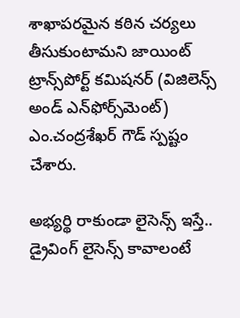శాఖాపరమైన కఠిన చర్యలు తీసుకుంటామని జాయింట్ ట్రాన్స్‌పోర్ట్ కమిషనర్ (విజిలెన్స్ అండ్ ఎన్‌ఫోర్స్‌మెంట్) ఎం.చంద్రశేఖర్ గౌడ్ స్పష్టం చేశారు.

అభ్యర్థి రాకుండా లైసెన్స్ ఇస్తే..
డ్రైవింగ్ లైసెన్స్ కావాలంటే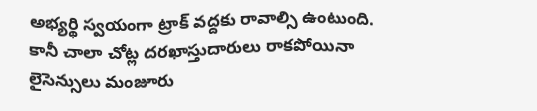అభ్యర్థి స్వయంగా ట్రాక్ వద్దకు రావాల్సి ఉంటుంది. కానీ చాలా చోట్ల దరఖాస్తుదారులు రాకపోయినా లైసెన్సులు మంజూరు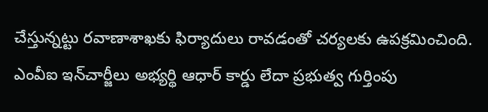చేస్తున్నట్టు రవాణాశాఖకు ఫిర్యాదులు రావడంతో చర్యలకు ఉపక్రమించింది. ఎంవీఐ ఇన్‌‌చార్జీలు అభ్యర్థి ఆధార్ కార్డు లేదా ప్రభుత్వ గుర్తింపు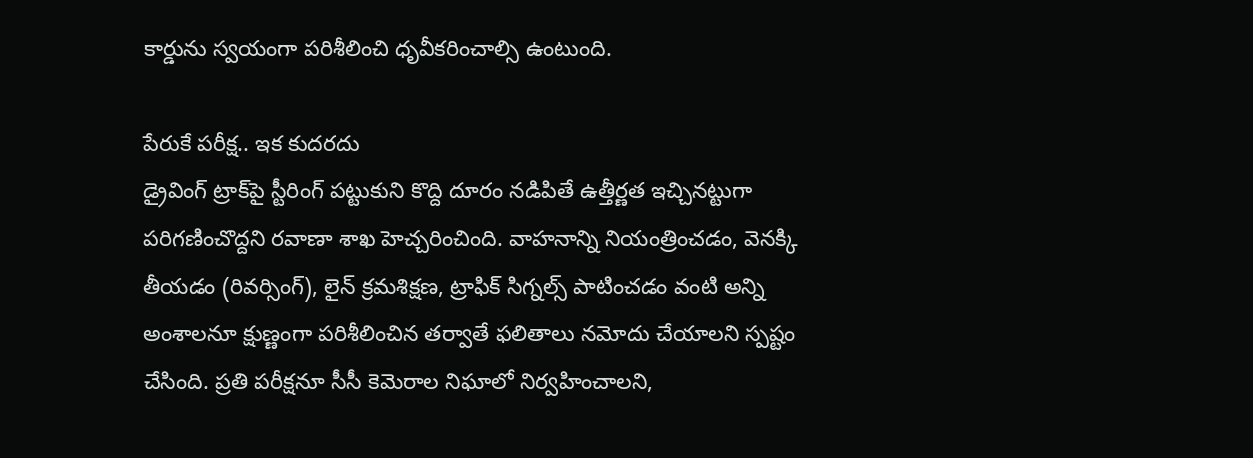కార్డును స్వయంగా పరిశీలించి ధృవీకరించాల్సి ఉంటుంది.

పేరుకే పరీక్ష.. ఇక కుదరదు
డ్రైవింగ్ ట్రాక్‌పై స్టీరింగ్ పట్టుకుని కొద్ది దూరం నడిపితే ఉత్తీర్ణత ఇచ్చినట్టుగా పరిగణించొద్దని రవాణా శాఖ హెచ్చరించింది. వాహనాన్ని నియంత్రించడం, వెనక్కి తీయడం (రివర్సింగ్), లైన్‌ క్రమశిక్షణ, ట్రాఫిక్ సిగ్నల్స్ పాటించడం వంటి అన్ని అంశాల‌నూ క్షుణ్ణంగా పరిశీలించిన తర్వాతే ఫలితాలు నమోదు చేయాలని స్పష్టం చేసింది. ప్రతి పరీక్షనూ సీసీ కెమెరాల నిఘాలో నిర్వహించాలని,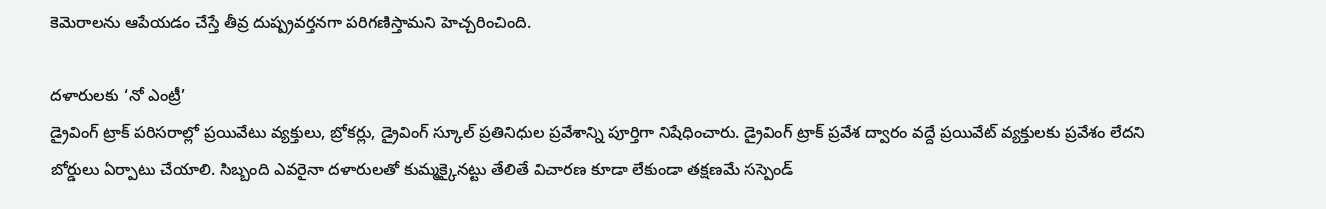కెమెరాలను ఆపేయడం చేస్తే తీవ్ర దుష్ప్రవర్తనగా పరిగణిస్తామని హెచ్చరించింది.

దళారులకు ‘నో ఎంట్రీ’
డ్రైవింగ్ ట్రాక్ పరిసరాల్లో ప్రయివేటు వ్యక్తులు, బ్రోకర్లు, డ్రైవింగ్ స్కూల్ ప్రతినిధుల ప్రవేశాన్ని పూర్తిగా నిషేధించారు. డ్రైవింగ్ ట్రాక్ ప్రవేశ ద్వారం వద్దే ప్రయివేట్ వ్యక్తులకు ప్రవేశం లేదని బోర్డులు ఏర్పాటు చేయాలి. సిబ్బంది ఎవరైనా దళారులతో కుమ్మక్కైనట్టు తేలితే విచారణ కూడా లేకుండా తక్షణమే సస్పెండ్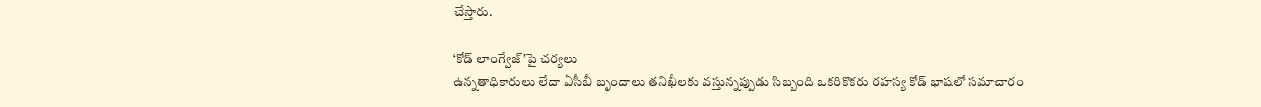చేస్తారు.

‘కోడ్ లాంగ్వేజ్’పై చర్యలు
ఉన్నతాధికారులు లేదా ఏసీబీ బృందాలు తనిఖీలకు వస్తున్నప్పుడు సిబ్బంది ఒకరికొకరు రహస్య కోడ్ భాషలో సమాచారం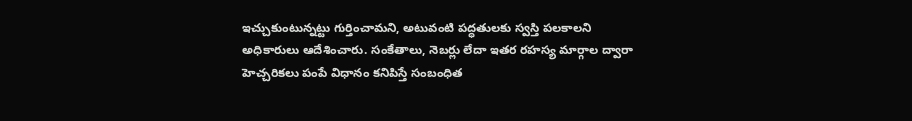ఇచ్చుకుంటున్నట్టు గుర్తించామని, అటువంటి పద్ధతులకు స్వస్తి పలకాలని అధికారులు ఆదేశించారు. సంకేతాలు, నెబర్లు లేదా ఇతర రహస్య మార్గాల ద్వారా హెచ్చరికలు పంపే విధానం కనిపిస్తే సంబంధిత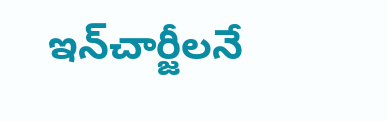ఇన్‌‌చార్జీలనే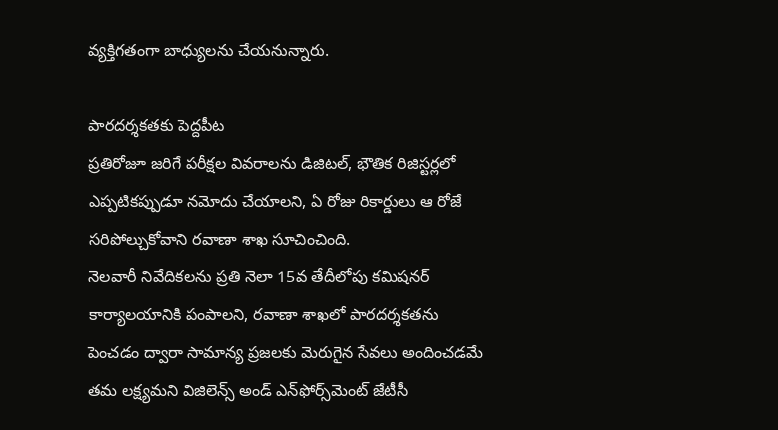వ్యక్తిగతంగా బాధ్యులను చేయనున్నారు.

పారదర్శకతకు పెద్దపీట
ప్రతిరోజూ జరిగే పరీక్షల వివరాలను డిజిటల్, భౌతిక రిజిస్టర్లలో ఎప్పటికప్పుడూ నమోదు చేయాలని, ఏ రోజు రికార్డులు ఆ రోజే సరిపోల్చుకోవాని రవాణా శాఖ సూచించింది.
నెలవారీ నివేదికలను ప్రతి నెలా 15వ తేదీలోపు కమిషనర్ కార్యాలయానికి పంపాలని, రవాణా శాఖలో పారదర్శకతను పెంచడం ద్వారా సామాన్య ప్రజలకు మెరుగైన సేవలు అందించడమే తమ లక్ష్యమని విజిలెన్స్ అండ్ ఎన్‌ఫోర్స్‌మెంట్‌ ‌జేటీసీ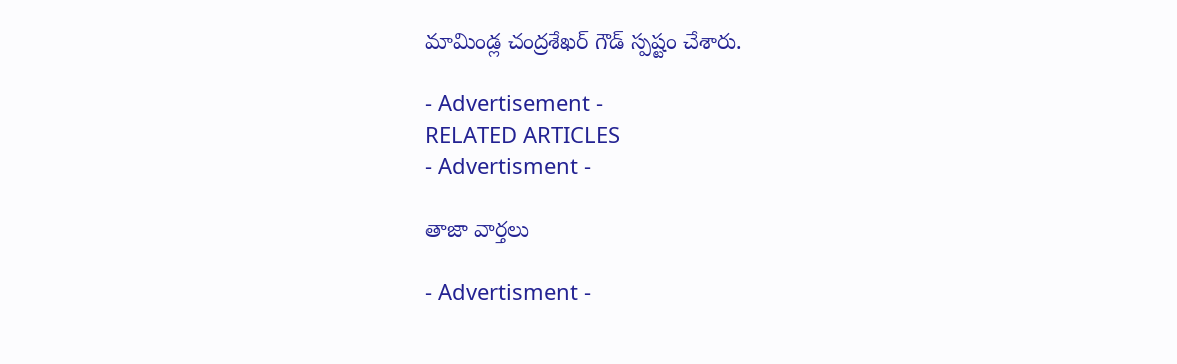మామిండ్ల చంద్రశేఖర్ గౌడ్ స్పష్టం చేశారు.

- Advertisement -
RELATED ARTICLES
- Advertisment -

తాజా వార్తలు

- Advertisment -